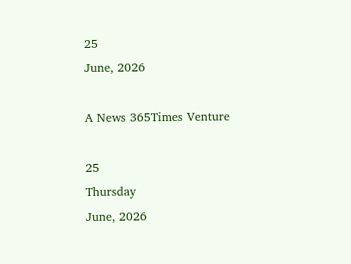25
June, 2026

A News 365Times Venture

25
Thursday
June, 2026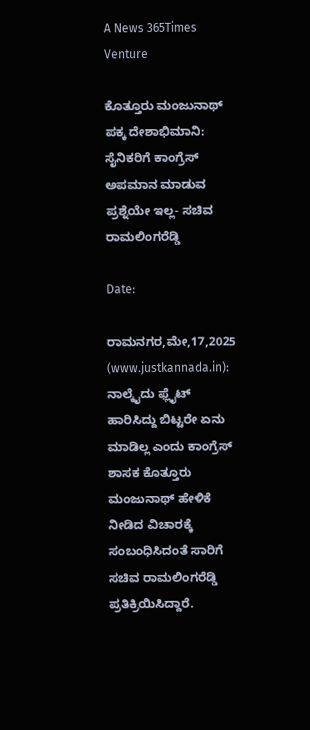A News 365Times Venture

ಕೊತ್ತೂರು ಮಂಜುನಾಥ್ ಪಕ್ಕ ದೇಶಾಭಿಮಾನಿ: ಸೈನಿಕರಿಗೆ ಕಾಂಗ್ರೆಸ್ ಅಪಮಾನ ಮಾಡುವ ಪ್ರಶ್ನೆಯೇ ಇಲ್ಲ- ಸಚಿವ ರಾಮಲಿಂಗರೆಡ್ಡಿ

Date:

ರಾಮನಗರ,ಮೇ,17,2025 (www.justkannada.in): ನಾಲ್ಕೈದು ಫ್ಲೈಟ್ ಹಾರಿಸಿದ್ದು ಬಿಟ್ಟರೇ ಏನು ಮಾಡಿಲ್ಲ ಎಂದು ಕಾಂಗ್ರೆಸ್ ಶಾಸಕ ಕೊತ್ತೂರು ಮಂಜುನಾಥ್ ಹೇಳಿಕೆ ನೀಡಿದ ವಿಚಾರಕ್ಕೆ ಸಂಬಂಧಿಸಿದಂತೆ ಸಾರಿಗೆ ಸಚಿವ ರಾಮಲಿಂಗರೆಡ್ಡಿ ಪ್ರತಿಕ್ರಿಯಿಸಿದ್ದಾರೆ.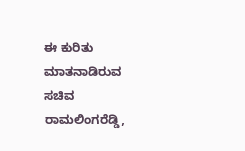ಈ ಕುರಿತು ಮಾತನಾಡಿರುವ ಸಚಿವ ರಾಮಲಿಂಗರೆಡ್ಡಿ,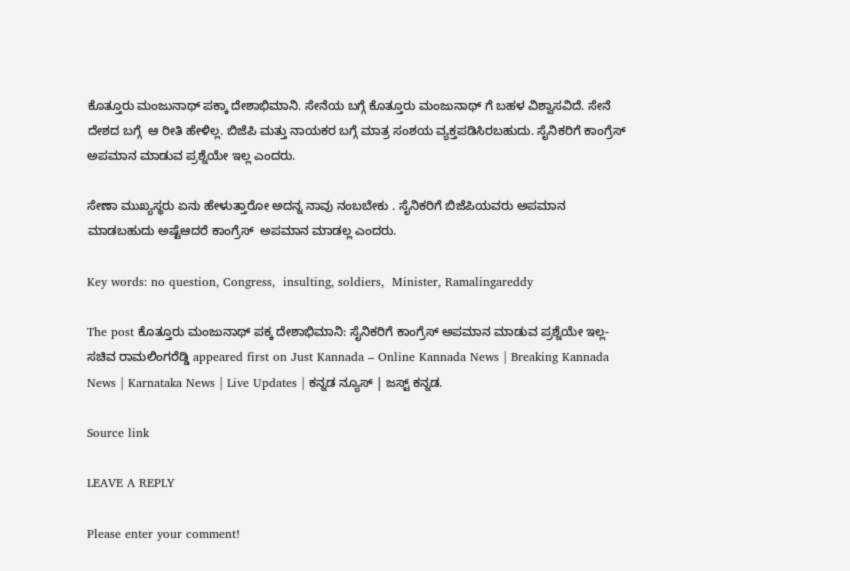ಕೊತ್ತೂರು ಮಂಜುನಾಥ್ ಪಕ್ಕಾ ದೇಶಾಭಿಮಾನಿ. ಸೇನೆಯ ಬಗ್ಗೆ ಕೊತ್ತೂರು ಮಂಜುನಾಥ್ ಗೆ ಬಹಳ ವಿಶ್ವಾಸವಿದೆ. ಸೇನೆ ದೇಶದ ಬಗ್ಗೆ  ಆ ರೀತಿ ಹೇಳಿಲ್ಲ. ಬಿಜೆಪಿ ಮತ್ತು ನಾಯಕರ ಬಗ್ಗೆ ಮಾತ್ರ ಸಂಶಯ ವ್ಯಕ್ತಪಡಿಸಿರಬಹುದು. ಸೈನಿಕರಿಗೆ ಕಾಂಗ್ರೆಸ್ ಅಪಮಾನ ಮಾಡುವ ಪ್ರಶ್ನೆಯೇ ಇಲ್ಲ ಎಂದರು.

ಸೇಣಾ ಮುಖ್ಯಸ್ಥರು ಏನು ಹೇಳುತ್ತಾರೋ ಅದನ್ನ ನಾವು ನಂಬಬೇಕು . ಸೈನಿಕರಿಗೆ ಬಿಜೆಪಿಯವರು ಅಪಮಾನ ಮಾಡಬಹುದು ಅಷ್ಟೆಆದರೆ ಕಾಂಗ್ರೆಸ್  ಅಪಮಾನ ಮಾಡಲ್ಲ ಎಂದರು.

Key words: no question, Congress,  insulting, soldiers,  Minister, Ramalingareddy

The post ಕೊತ್ತೂರು ಮಂಜುನಾಥ್ ಪಕ್ಕ ದೇಶಾಭಿಮಾನಿ: ಸೈನಿಕರಿಗೆ ಕಾಂಗ್ರೆಸ್ ಅಪಮಾನ ಮಾಡುವ ಪ್ರಶ್ನೆಯೇ ಇಲ್ಲ- ಸಚಿವ ರಾಮಲಿಂಗರೆಡ್ಡಿ appeared first on Just Kannada – Online Kannada News | Breaking Kannada News | Karnataka News | Live Updates | ಕನ್ನಡ ನ್ಯೂಸ್ | ಜಸ್ಟ್ ಕನ್ನಡ.

Source link

LEAVE A REPLY

Please enter your comment!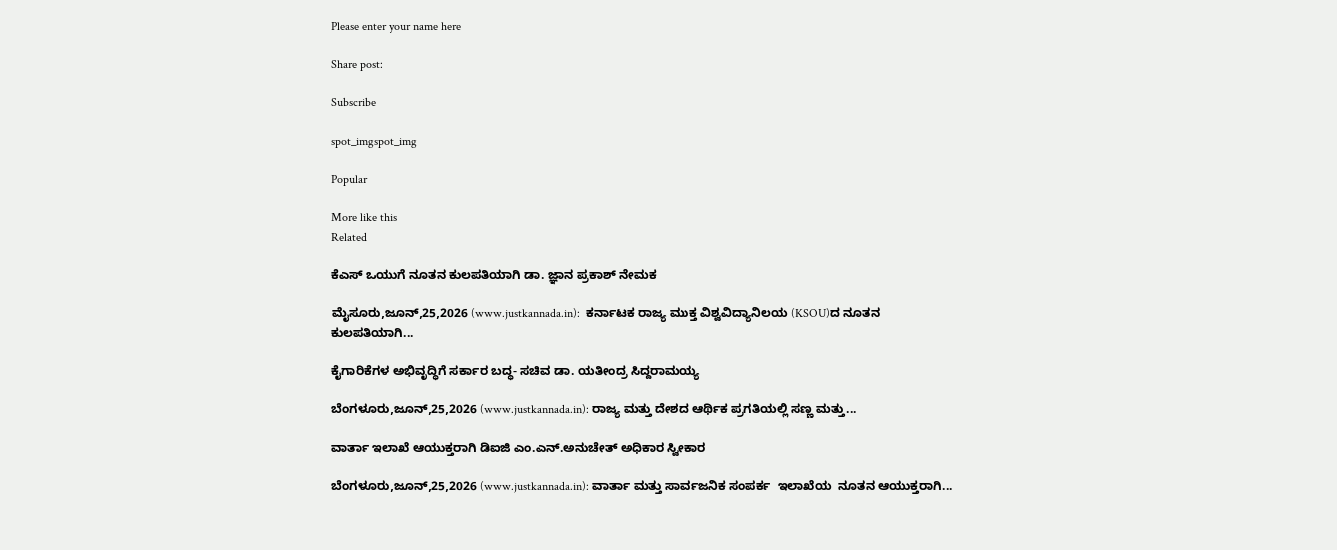Please enter your name here

Share post:

Subscribe

spot_imgspot_img

Popular

More like this
Related

ಕೆಎಸ್‌ ಒಯುಗೆ ನೂತನ ಕುಲಪತಿಯಾಗಿ ಡಾ. ಜ್ಞಾನ ಪ್ರಕಾಶ್ ನೇಮಕ

ಮೈಸೂರು,ಜೂನ್,25,2026 (www.justkannada.in):  ಕರ್ನಾಟಕ ರಾಜ್ಯ ಮುಕ್ತ ವಿಶ್ವವಿದ್ಯಾನಿಲಯ (KSOU)ದ ನೂತನ ಕುಲಪತಿಯಾಗಿ...

ಕೈಗಾರಿಕೆಗಳ ಅಭಿವೃದ್ಧಿಗೆ ಸರ್ಕಾರ ಬದ್ಧ- ಸಚಿವ ಡಾ. ಯತೀಂದ್ರ ಸಿದ್ದರಾಮಯ್ಯ

ಬೆಂಗಳೂರು,ಜೂನ್,25,2026 (www.justkannada.in): ರಾಜ್ಯ ಮತ್ತು ದೇಶದ ಆರ್ಥಿಕ ಪ್ರಗತಿಯಲ್ಲಿ ಸಣ್ಣ ಮತ್ತು...

ವಾರ್ತಾ ಇಲಾಖೆ ಆಯುಕ್ತರಾಗಿ ಡಿಐಜಿ ಎಂ.ಎನ್.ಅನುಚೇತ್ ಅಧಿಕಾರ ಸ್ವೀಕಾರ

ಬೆಂಗಳೂರು,ಜೂನ್,25,2026 (www.justkannada.in): ವಾರ್ತಾ ಮತ್ತು ಸಾರ್ವಜನಿಕ ಸಂಪರ್ಕ  ಇಲಾಖೆಯ  ನೂತನ ಆಯುಕ್ತರಾಗಿ...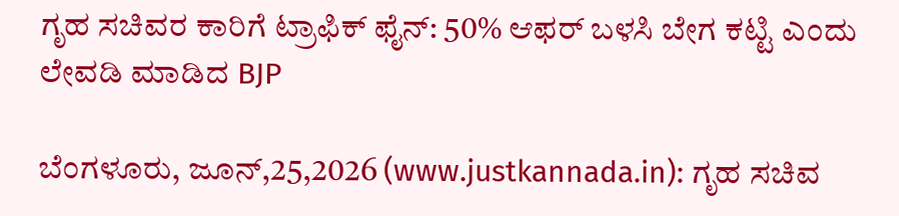ಗೃಹ ಸಚಿವರ ಕಾರಿಗೆ ಟ್ರಾಫಿಕ್ ಫೈನ್: 50% ಆಫರ್ ಬಳಸಿ ಬೇಗ ಕಟ್ಟಿ ಎಂದು ಲೇವಡಿ ಮಾಡಿದ BJP

ಬೆಂಗಳೂರು, ಜೂನ್,25,2026 (www.justkannada.in): ಗೃಹ ಸಚಿವ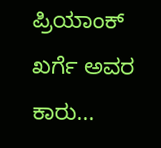ಪ್ರಿಯಾಂಕ್ ಖರ್ಗೆ ಅವರ ಕಾರು...